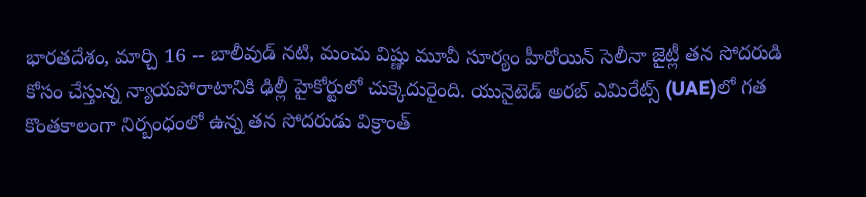భారతదేశం, మార్చి 16 -- బాలీవుడ్ నటి, మంచు విష్ణు మూవీ సూర్యం హీరోయిన్ సెలీనా జైట్లీ తన సోదరుడి కోసం చేస్తున్న న్యాయపోరాటానికి ఢిల్లీ హైకోర్టులో చుక్కెదురైంది. యునైటెడ్ అరబ్ ఎమిరేట్స్ (UAE)లో గత కొంతకాలంగా నిర్బంధంలో ఉన్న తన సోదరుడు విక్రాంత్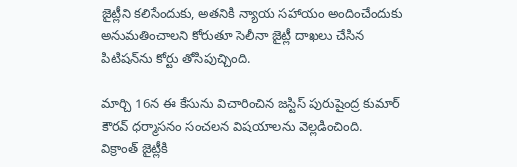జైట్లీని కలిసేందుకు, అతనికి న్యాయ సహాయం అందించేందుకు అనుమతించాలని కోరుతూ సెలీనా జైట్లీ దాఖలు చేసిన పిటిషన్‌ను కోర్టు తోసిపుచ్చింది.

మార్చి 16న ఈ కేసును విచారించిన జస్టిస్ పురుషైంద్ర కుమార్ కౌరవ్ ధర్మాసనం సంచలన విషయాలను వెల్లడించింది. విక్రాంత్ జైట్లీకి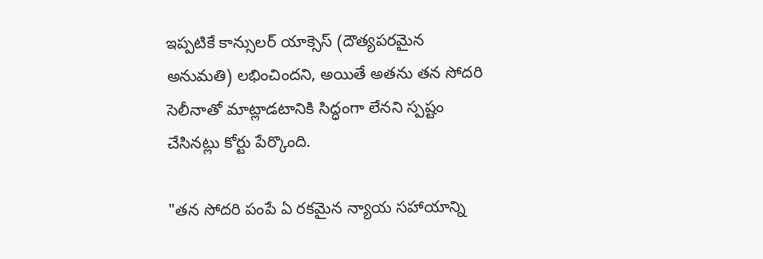ఇప్పటికే కాన్సులర్ యాక్సెస్ (దౌత్యపరమైన అనుమతి) లభించిందని, అయితే అతను తన సోదరి సెలీనాతో మాట్లాడటానికి సిద్ధంగా లేనని స్పష్టం చేసినట్లు కోర్టు పేర్కొంది.

"తన సోదరి పంపే ఏ రకమైన న్యాయ సహాయాన్ని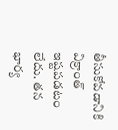తీసుకోవడానికి విక్రాంత్ ఇష్టపడటం లేదు. తన భార్య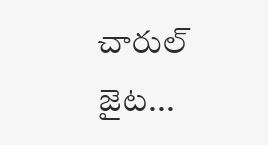చారుల్ జైట...